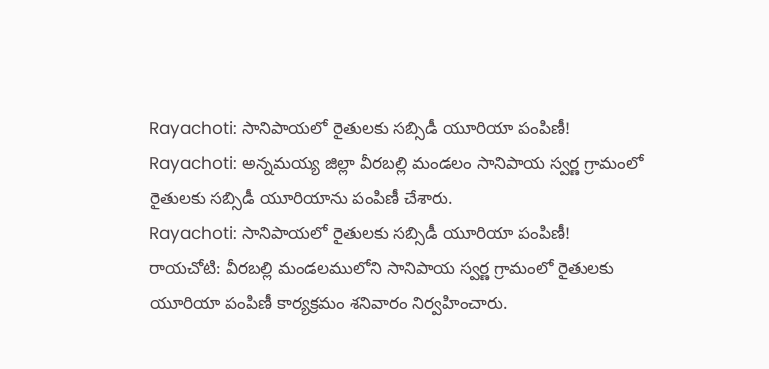Rayachoti: సానిపాయలో రైతులకు సబ్సిడీ యూరియా పంపిణీ!
Rayachoti: అన్నమయ్య జిల్లా వీరబల్లి మండలం సానిపాయ స్వర్ణ గ్రామంలో రైతులకు సబ్సిడీ యూరియాను పంపిణీ చేశారు.
Rayachoti: సానిపాయలో రైతులకు సబ్సిడీ యూరియా పంపిణీ!
రాయచోటి: వీరబల్లి మండలములోని సానిపాయ స్వర్ణ గ్రామంలో రైతులకు యూరియా పంపిణీ కార్యక్రమం శనివారం నిర్వహించారు.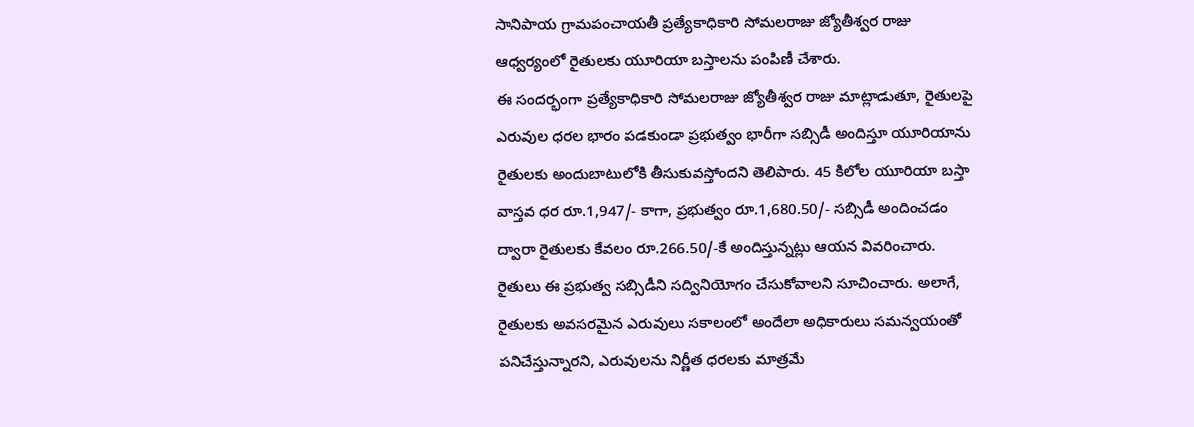సానిపాయ గ్రామపంచాయతీ ప్రత్యేకాధికారి సోమలరాజు జ్యోతీశ్వర రాజు ఆధ్వర్యంలో రైతులకు యూరియా బస్తాలను పంపిణీ చేశారు.
ఈ సందర్భంగా ప్రత్యేకాధికారి సోమలరాజు జ్యోతీశ్వర రాజు మాట్లాడుతూ, రైతులపై ఎరువుల ధరల భారం పడకుండా ప్రభుత్వం భారీగా సబ్సిడీ అందిస్తూ యూరియాను రైతులకు అందుబాటులోకి తీసుకువస్తోందని తెలిపారు. 45 కిలోల యూరియా బస్తా వాస్తవ ధర రూ.1,947/- కాగా, ప్రభుత్వం రూ.1,680.50/- సబ్సిడీ అందించడం ద్వారా రైతులకు కేవలం రూ.266.50/-కే అందిస్తున్నట్లు ఆయన వివరించారు.
రైతులు ఈ ప్రభుత్వ సబ్సిడీని సద్వినియోగం చేసుకోవాలని సూచించారు. అలాగే, రైతులకు అవసరమైన ఎరువులు సకాలంలో అందేలా అధికారులు సమన్వయంతో పనిచేస్తున్నారని, ఎరువులను నిర్ణీత ధరలకు మాత్రమే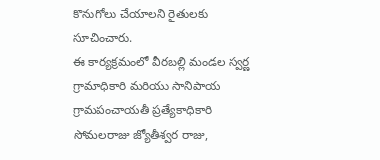కొనుగోలు చేయాలని రైతులకు సూచించారు.
ఈ కార్యక్రమంలో వీరబల్లి మండల స్వర్ణ గ్రామాధికారి మరియు సానిపాయ గ్రామపంచాయతీ ప్రత్యేకాధికారి సోమలరాజు జ్యోతీశ్వర రాజు,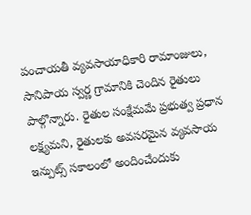పంచాయతీ వ్యవసాయాధికారి రామాంజులు, సానిపాయ స్వర్ణ గ్రామానికి చెందిన రైతులు పాల్గొన్నారు. రైతుల సంక్షేమమే ప్రభుత్వ ప్రధాన లక్ష్యమని, రైతులకు అవసరమైన వ్యవసాయ ఇన్పుట్స్ సకాలంలో అందించేందుకు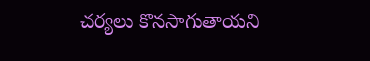చర్యలు కొనసాగుతాయని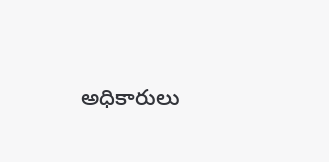అధికారులు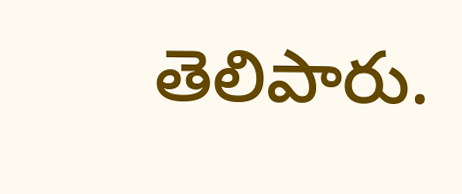తెలిపారు.